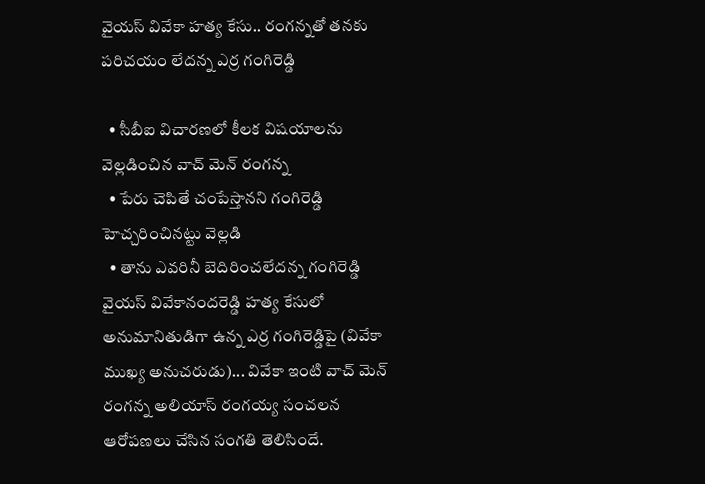వైయస్ వివేకా హత్య కేసు.. రంగన్నతో తనకు పరిచయం లేదన్న ఎర్ర గంగిరెడ్డి

  • సీబీఐ విచారణలో కీలక విషయాలను వెల్లడించిన వాచ్ మెన్ రంగన్న
  • పేరు చెపితే చంపేస్తానని గంగిరెడ్డి హెచ్చరించినట్టు వెల్లడి
  • తాను ఎవరినీ బెదిరించలేదన్న గంగిరెడ్డి
వైయస్ వివేకానందరెడ్డి హత్య కేసులో అనుమానితుడిగా ఉన్న ఎర్ర గంగిరెడ్డిపై (వివేకా ముఖ్య అనుచరుడు)... వివేకా ఇంటి వాచ్ మెన్ రంగన్న అలియాస్ రంగయ్య సంచలన ఆరోపణలు చేసిన సంగతి తెలిసిందే.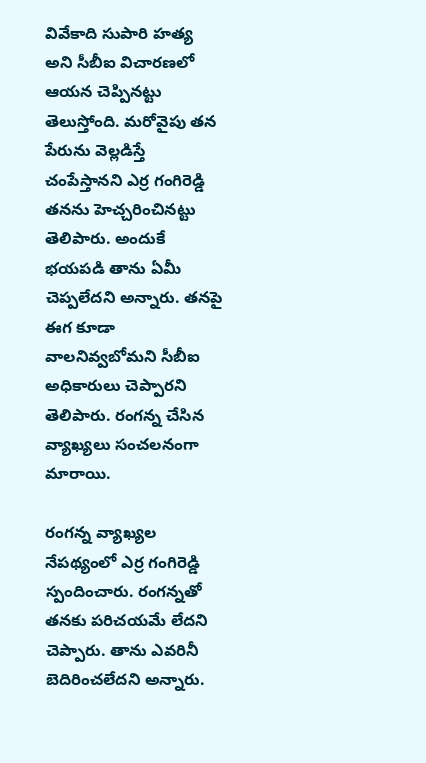వివేకాది సుపారి హత్య అని సీబీఐ విచారణలో ఆయన చెప్పినట్టు తెలుస్తోంది. మరోవైపు తన పేరును వెల్లడిస్తే చంపేస్తానని ఎర్ర గంగిరెడ్డి తనను హెచ్చరించినట్టు తెలిపారు. అందుకే భయపడి తాను ఏమీ చెప్పలేదని అన్నారు. తనపై ఈగ కూడా వాలనివ్వబోమని సీబీఐ అధికారులు చెప్పారని తెలిపారు. రంగన్న చేసిన వ్యాఖ్యలు సంచలనంగా మారాయి.

రంగన్న వ్యాఖ్యల నేపథ్యంలో ఎర్ర గంగిరెడ్డి స్పందించారు. రంగన్నతో తనకు పరిచయమే లేదని చెప్పారు. తాను ఎవరినీ బెదిరించలేదని అన్నారు.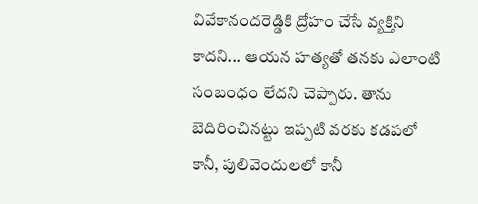వివేకానందరెడ్డికి ద్రోహం చేసే వ్యక్తిని కాదని... ఆయన హత్యతో తనకు ఎలాంటి సంబంధం లేదని చెప్పారు. తాను బెదిరించినట్టు ఇప్పటి వరకు కడపలో కానీ, పులివెందులలో కానీ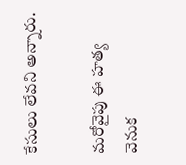కేసులు లేవని అన్నారు.

మరోవైపు ఈ హత్య వెనుక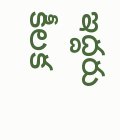ఇద్దరు కీలక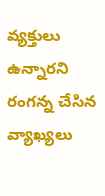వ్యక్తులు ఉన్నారని రంగన్న చేసిన వ్యాఖ్యలు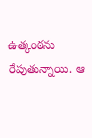ఉత్కంఠను రేపుతున్నాయి. ఆ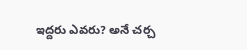ఇద్దరు ఎవరు? అనే చర్చ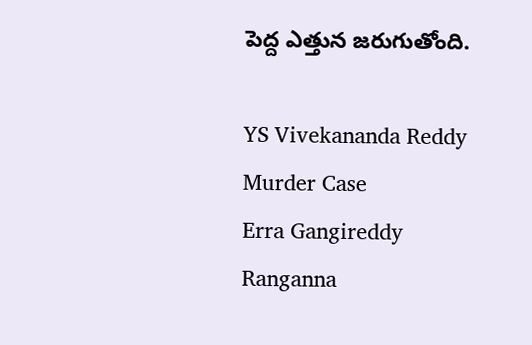పెద్ద ఎత్తున జరుగుతోంది.

YS Vivekananda Reddy
Murder Case
Erra Gangireddy
Ranganna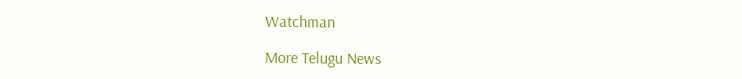Watchman

More Telugu News